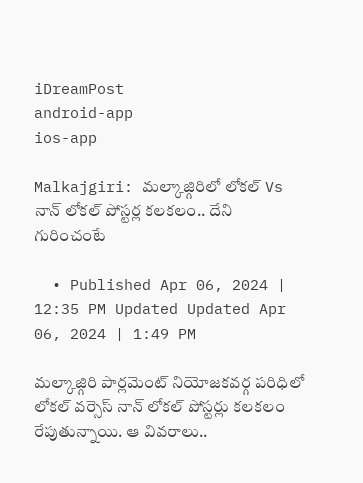iDreamPost
android-app
ios-app

Malkajgiri: మల్కాజ్గిరిలో లోకల్ Vs నాన్ లోకల్ పోస్టర్ల కలకలం.. దేని గురించంటే

  • Published Apr 06, 2024 | 12:35 PM Updated Updated Apr 06, 2024 | 1:49 PM

మల్కాజ్గిరి పార్లమెంట్ నియోజకవర్గ పరిధిలో లోకల్ వర్సెస్ నాన్ లోకల్ పోస్టర్లు కలకలం రేపుతున్నాయి. ఆ వివరాలు..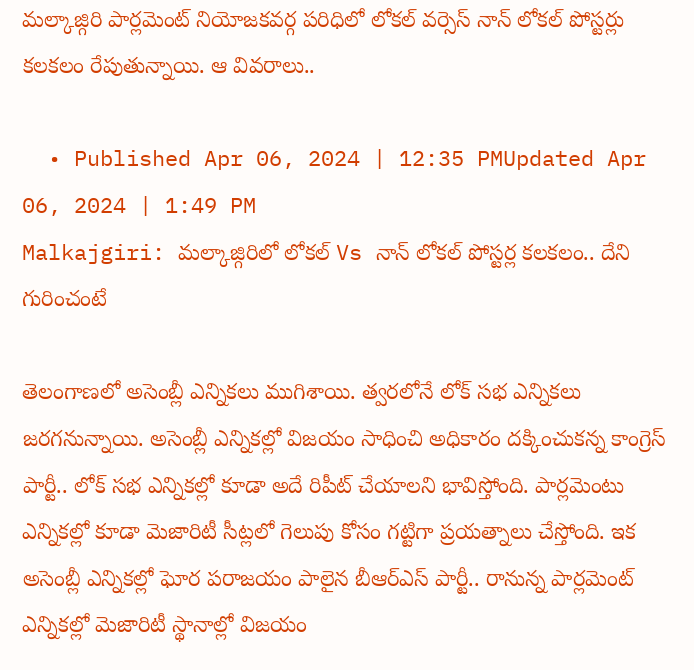మల్కాజ్గిరి పార్లమెంట్ నియోజకవర్గ పరిధిలో లోకల్ వర్సెస్ నాన్ లోకల్ పోస్టర్లు కలకలం రేపుతున్నాయి. ఆ వివరాలు..

  • Published Apr 06, 2024 | 12:35 PMUpdated Apr 06, 2024 | 1:49 PM
Malkajgiri: మల్కాజ్గిరిలో లోకల్ Vs నాన్ లోకల్ పోస్టర్ల కలకలం.. దేని గురించంటే

తెలంగాణలో అసెంబ్లీ ఎన్నికలు ముగిశాయి. త్వరలోనే లోక్ సభ ఎన్నికలు జరగనున్నాయి. అసెంబ్లీ ఎన్నికల్లో విజయం సాధించి అధికారం దక్కించుకన్న కాంగ్రెస్ పార్టీ.. లోక్ సభ ఎన్నికల్లో కూడా అదే రిపీట్ చేయాలని భావిస్తోంది. పార్లమెంటు ఎన్నికల్లో కూడా మెజారిటీ సీట్లలో గెలుపు కోసం గట్టిగా ప్రయత్నాలు చేస్తోంది. ఇక అసెంబ్లీ ఎన్నికల్లో ఘోర పరాజయం పాలైన బీఆర్ఎస్ పార్టీ.. రానున్న పార్లమెంట్ ఎన్నికల్లో మెజారిటీ స్థానాల్లో విజయం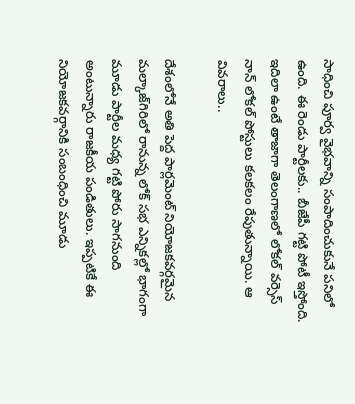సాధించి పూర్వ వైభవాన్ని సంపాదించుకునే పనిలో ఉంది. ఈ రెండు పార్టీలకు.. బీజేపీ గట్టి పోటీ ఇస్తోంది. ఇదిలా ఉంటే తాజాగా తెలంగాణలో లోకల్ వర్సెస్ నాన్ లోకల్ పోస్టులు కలకలం రేపుతున్నాయి. ఆ వివరాలు..

దేశంలోనే అతి పెద్ద పార్లమెంట్ నియోజకవర్గమైన మల్కాజ్‌గిరిలో రానున్న లోక్ సభ ఎన్నికల్లో భాగంగా మూడు పార్టీల మధ్య గట్టి పోరు సాగనుంది అంటున్నారు రాజకీయ పండితులు. ఇప్పటికే ఈ నియోజకవర్గానికి సంబంధించి మూడు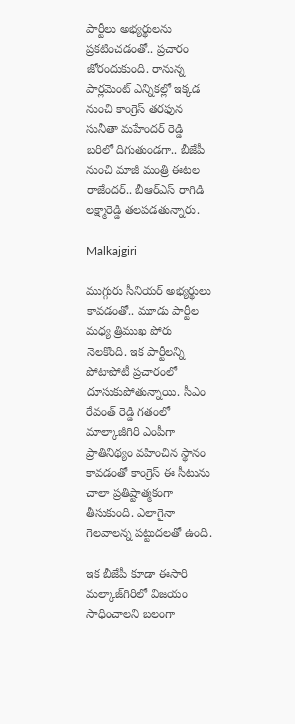పార్టీలు అభ్యర్థులను ప్రకటించడంతో.. ప్రచారం జోరందుకుంది. రానున్న పార్లమెంట్ ఎన్నికల్లో ఇక్కడ నుంచి కాంగ్రెస్‌ తరఫున సునీతా మహేందర్ రెడ్డి బరిలో దిగుతుండగా.. బీజేపీ నుంచి మాజీ మంత్రి ఈటల రాజేందర్‌.. బీఆర్ఎస్ రాగిడి లక్ష్మారెడ్డి తలపడతున్నారు.

Malkajgiri

ముగ్గురు సీనియర్ అభ్యర్థులు కావడంతో.. మూడు పార్టీల మధ్య త్రిముఖ పోరు నెలకొంది. ఇక పార్టీలన్ని పోటాపోటీ ప్రచారంలో దూసుకుపోతున్నాయి. సీఎం రేవంత్ రెడ్డి గ‌తంలో మాల్కాజీగిరి ఎంపీగా ప్రాతినిథ్యం వహించిన స్థానం కావడంతో కాంగ్రెస్‌ ఈ సీటును చాలా ప్రతిష్టాత్మకంగా తీసుకుంది. ఎలాగైనా గెలవాలన్న పట్టుదలతో ఉంది.

ఇక బీజేపీ కూడా ఈసారి మల్కాజ్‌గిరిలో విజయం సాధించాలని బలంగా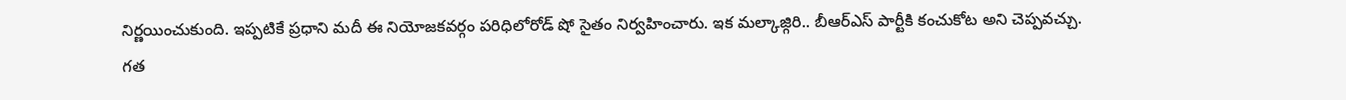నిర్ణయించుకుంది. ఇప్పటికే ప్రధాని మదీ ఈ నియోజకవర్గం పరిధిలోరోడ్‌ షో సైతం నిర్వహించారు. ఇక మల్కాజ్గిరి.. బీఆర్ఎస్ పార్టీకి కంచుకోట అని చెప్పవచ్చు. గత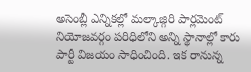అసెంబ్లీ ఎన్నికల్లో మల్కాజ్గిరి పార్లమెంట్ నియోజవర్గం పరిధిలోని అన్ని స్థానాల్లో కారు పార్టీ విజయం సాధించింది. ఇక రానున్న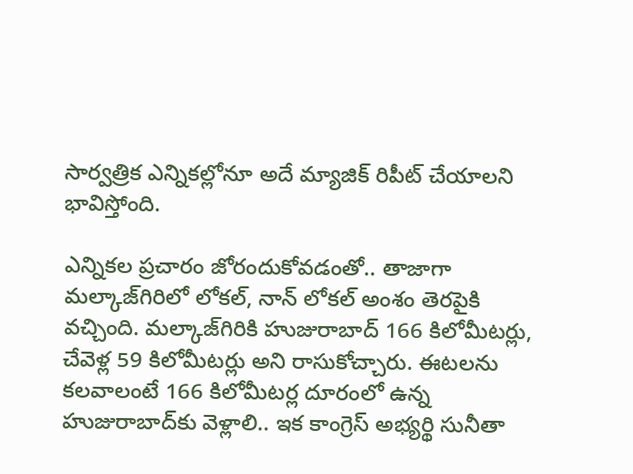సార్వత్రిక ఎన్నికల్లోనూ అదే మ్యాజిక్ రిపీట్ చేయాలని భావిస్తోంది.

ఎన్నికల ప్రచారం జోరందుకోవడంతో.. తాజాగా మల్కాజ్‌గిరిలో లోకల్‌, నాన్ లోకల్ అంశం తెరపైకి వచ్చింది. మల్కాజ్‌గిరికి హుజురాబాద్ 166 కిలోమీటర్లు, చేవెళ్ల 59 కిలోమీటర్లు అని రాసుకోచ్చారు. ఈటలను కలవాలంటే 166 కిలోమీటర్ల దూరంలో ఉన్న హుజురాబాద్‌కు వెళ్లాలి.. ఇక కాంగ్రెస్ అభ్యర్థి సునీతా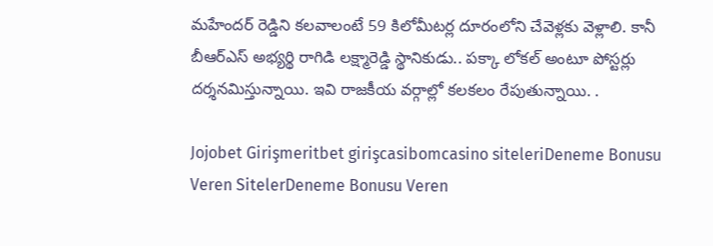మహేందర్ రెడ్డిని కలవాలంటే 59 కిలోమీటర్ల దూరంలోని చేవెళ్లకు వెళ్లాలి. కానీ బీఆర్ఎస్ అభ్యర్థి రాగిడి లక్ష్మారెడ్డి స్థానికుడు.. పక్కా లోకల్‌ అంటూ పోస్టర్లు దర్శనమిస్తున్నాయి. ఇవి రాజకీయ వర్గాల్లో కలకలం రేపుతున్నాయి. .

Jojobet Girişmeritbet girişcasibomcasino siteleriDeneme Bonusu Veren SitelerDeneme Bonusu Veren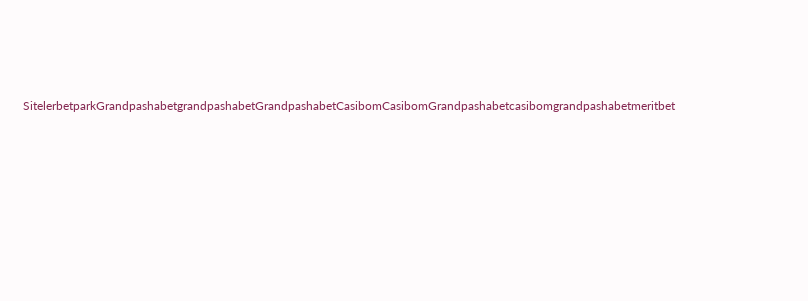SitelerbetparkGrandpashabetgrandpashabetGrandpashabetCasibomCasibomGrandpashabetcasibomgrandpashabetmeritbet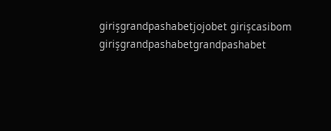girişgrandpashabetjojobet girişcasibom girişgrandpashabetgrandpashabet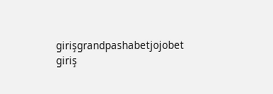girişgrandpashabetjojobet giriş